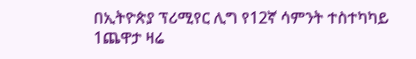በኢትዮጵያ ፕሪሚየር ሊግ የ12ኛ ሳምንት ተስተካካይ 1ጨዋታ ዛሬ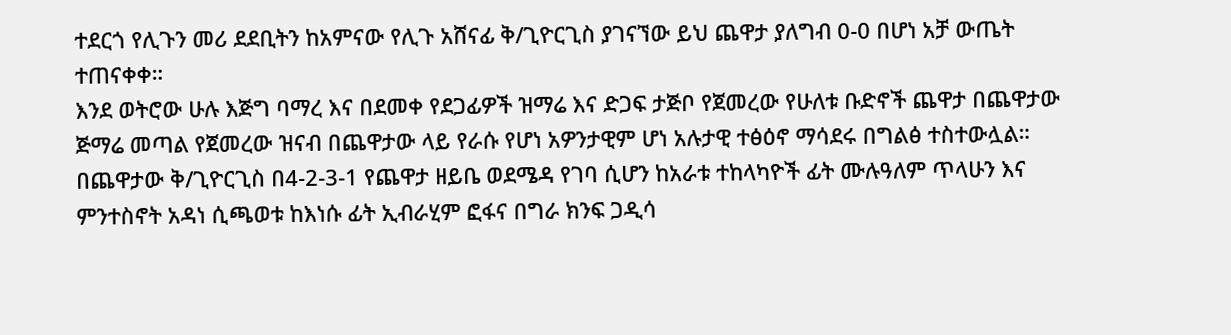ተደርጎ የሊጉን መሪ ደደቢትን ከአምናው የሊጉ አሸናፊ ቅ/ጊዮርጊስ ያገናኘው ይህ ጨዋታ ያለግብ 0-0 በሆነ አቻ ውጤት ተጠናቀቀ።
እንደ ወትሮው ሁሉ እጅግ ባማረ እና በደመቀ የደጋፊዎች ዝማሬ እና ድጋፍ ታጅቦ የጀመረው የሁለቱ ቡድኖች ጨዋታ በጨዋታው ጅማሬ መጣል የጀመረው ዝናብ በጨዋታው ላይ የራሱ የሆነ አዎንታዊም ሆነ አሉታዊ ተፅዕኖ ማሳደሩ በግልፅ ተስተውሏል።
በጨዋታው ቅ/ጊዮርጊስ በ4-2-3-1 የጨዋታ ዘይቤ ወደሜዳ የገባ ሲሆን ከአራቱ ተከላካዮች ፊት ሙሉዓለም ጥላሁን እና ምንተስኖት አዳነ ሲጫወቱ ከእነሱ ፊት ኢብራሂም ፎፋና በግራ ክንፍ ጋዲሳ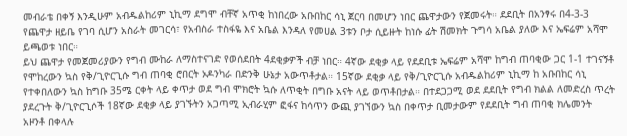መብራቴ በቀኝ እንዲሁም አብዱልከሪም ኒኪማ ደግሞ ብቸኛ አጥቂ ከነበረው አቡበከር ሳኒ ጀርባ በመሆን ነበር ጨዋታውን የጀመሩት። ደደቢት በአንፃሩ በ4-3-3 የጨዋታ ዘይቤ የገባ ሲሆን አስራት መገርሳ፣ የአብስራ ተስፋዬ እና አቤል እንዳለ የመሀል 3ቱን ቦታ ሲይዙት ከነሱ ፊት ሽመክት ጉግሳ አቤል ያለው እና ኤፍሬም አሻሞ ይጫወቱ ነበር።
ይህ ጨዋታ የመጀመሪያውን የግብ ሙከራ ለማስተናገድ የወሰደበት 4ደቂቃዎች ብቻ ነበር። 4ኛው ደቂቃ ላይ የደደቢቱ ኤፍሬም አሻሞ ከግብ ጠባቂው ጋር 1-1 ተገናኝቶ የሞከረውን ኳስ የቅ/ጊዮርጊሱ ግብ ጠባቂ ሮበርት ኦዶንካራ በድንቅ ሁኔታ አውጥቶታል። 15ኛው ደቂቃ ላይ የቅ/ጊዮርጊሱ አብዱልከሪም ኒኪማ ከ አቡበከር ሳኒ የተቀበለውን ኳስ ከግቡ 35ሜ ርቀት ላይ ቀጥታ ወደ ግብ ሞክሮት ኳሱ ለጥቂት በግቡ አናት ላይ ወጥቶበታል። በተደጋጋሚ ወደ ደደቢት የግብ ክልል ለመድረስ ጥረት ያደረጉት ቅ/ጊዮርጊሶች 18ኛው ደቂቃ ላይ ያገኙትን አጋጣሚ ኢብራሂም ፎፋና ከሳጥን ውጪ ያገኘውን ኳስ በቀጥታ ቢመታውም የደደቢት ግብ ጠባቂ ክሌመንት አዞንቶ በቀላሉ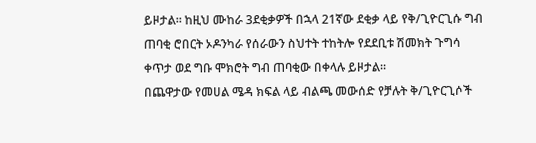ይዞታል። ከዚህ ሙከራ 3ደቂቃዎች በኋላ 21ኛው ደቂቃ ላይ የቅ/ጊዮርጊሱ ግብ ጠባቂ ሮበርት ኦዶንካራ የሰራውን ስህተት ተከትሎ የደደቢቱ ሽመክት ጉግሳ ቀጥታ ወደ ግቡ ሞክሮት ግብ ጠባቂው በቀላሉ ይዞታል።
በጨዋታው የመሀል ሜዳ ክፍል ላይ ብልጫ መውሰድ የቻሉት ቅ/ጊዮርጊሶች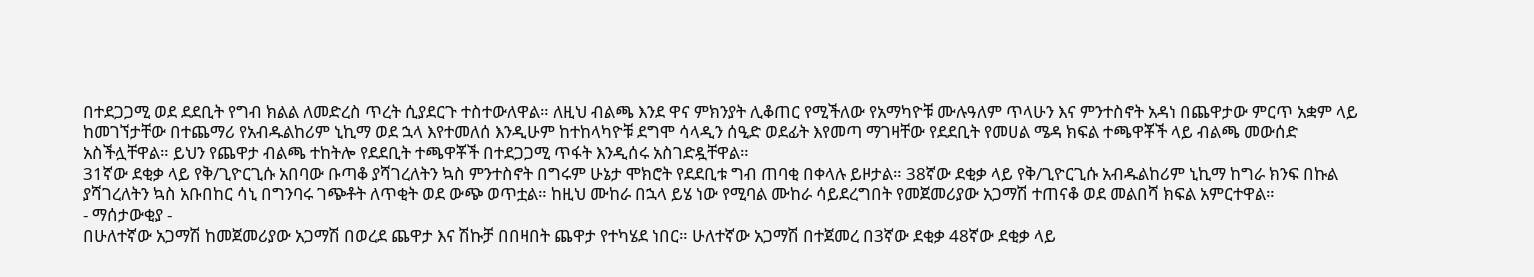በተደጋጋሚ ወደ ደደቢት የግብ ክልል ለመድረስ ጥረት ሲያደርጉ ተስተውለዋል። ለዚህ ብልጫ እንደ ዋና ምክንያት ሊቆጠር የሚችለው የአማካዮቹ ሙሉዓለም ጥላሁን እና ምንተስኖት አዳነ በጨዋታው ምርጥ አቋም ላይ ከመገኘታቸው በተጨማሪ የአብዱልከሪም ኒኪማ ወደ ኋላ እየተመለሰ እንዲሁም ከተከላካዮቹ ደግሞ ሳላዲን ሰዒድ ወደፊት እየመጣ ማገዛቸው የደደቢት የመሀል ሜዳ ክፍል ተጫዋቾች ላይ ብልጫ መውሰድ አስችሏቸዋል። ይህን የጨዋታ ብልጫ ተከትሎ የደደቢት ተጫዋቾች በተደጋጋሚ ጥፋት እንዲሰሩ አስገድዷቸዋል።
31ኛው ደቂቃ ላይ የቅ/ጊዮርጊሱ አበባው ቡጣቆ ያሻገረለትን ኳስ ምንተስኖት በግሩም ሁኔታ ሞክሮት የደደቢቱ ግብ ጠባቂ በቀላሉ ይዞታል። 38ኛው ደቂቃ ላይ የቅ/ጊዮርጊሱ አብዱልከሪም ኒኪማ ከግራ ክንፍ በኩል ያሻገረለትን ኳስ አቡበከር ሳኒ በግንባሩ ገጭቶት ለጥቂት ወደ ውጭ ወጥቷል። ከዚህ ሙከራ በኋላ ይሄ ነው የሚባል ሙከራ ሳይደረግበት የመጀመሪያው አጋማሽ ተጠናቆ ወደ መልበሻ ክፍል አምርተዋል።
- ማሰታውቂያ -
በሁለተኛው አጋማሽ ከመጀመሪያው አጋማሽ በወረደ ጨዋታ እና ሽኩቻ በበዛበት ጨዋታ የተካሄደ ነበር። ሁለተኛው አጋማሽ በተጀመረ በ3ኛው ደቂቃ 48ኛው ደቂቃ ላይ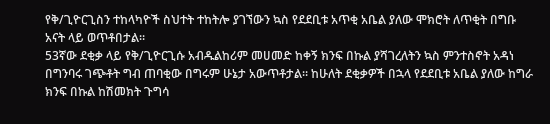የቅ/ጊዮርጊስን ተከላካዮች ስህተት ተከትሎ ያገኘውን ኳስ የደደቢቱ አጥቂ አቤል ያለው ሞክሮት ለጥቂት በግቡ አናት ላይ ወጥቶበታል።
53ኛው ደቂቃ ላይ የቅ/ጊዮርጊሱ አብዱልከሪም መሀመድ ከቀኝ ክንፍ በኩል ያሻገረለትን ኳስ ምንተስኖት አዳነ በግንባሩ ገጭቶት ግብ ጠባቂው በግሩም ሁኔታ አውጥቶታል። ከሁለት ደቂቃዎች በኋላ የደደቢቱ አቤል ያለው ከግራ ክንፍ በኩል ከሽመክት ጉግሳ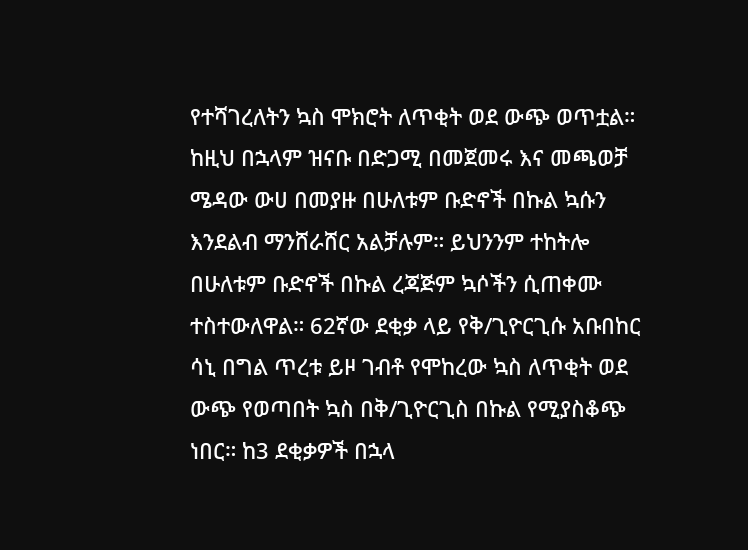የተሻገረለትን ኳስ ሞክሮት ለጥቂት ወደ ውጭ ወጥቷል። ከዚህ በኋላም ዝናቡ በድጋሚ በመጀመሩ እና መጫወቻ ሜዳው ውሀ በመያዙ በሁለቱም ቡድኖች በኩል ኳሱን እንደልብ ማንሸራሸር አልቻሉም። ይህንንም ተከትሎ በሁለቱም ቡድኖች በኩል ረጃጅም ኳሶችን ሲጠቀሙ ተስተውለዋል። 62ኛው ደቂቃ ላይ የቅ/ጊዮርጊሱ አቡበከር ሳኒ በግል ጥረቱ ይዞ ገብቶ የሞከረው ኳስ ለጥቂት ወደ ውጭ የወጣበት ኳስ በቅ/ጊዮርጊስ በኩል የሚያስቆጭ ነበር። ከ3 ደቂቃዎች በኋላ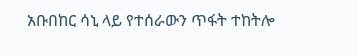አቡበከር ሳኒ ላይ የተሰራውን ጥፋት ተከትሎ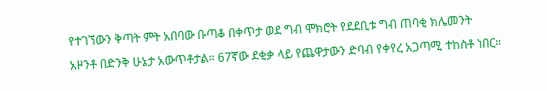የተገኘውን ቅጣት ምት አበባው ቡጣቆ በቀጥታ ወደ ግብ ሞክሮት የደደቢቱ ግብ ጠባቂ ክሌመንት አዞንቶ በድንቅ ሁኔታ አውጥቶታል። 67ኛው ደቂቃ ላይ የጨዋታውን ድባብ የቀየረ አጋጣሚ ተከስቶ ነበር።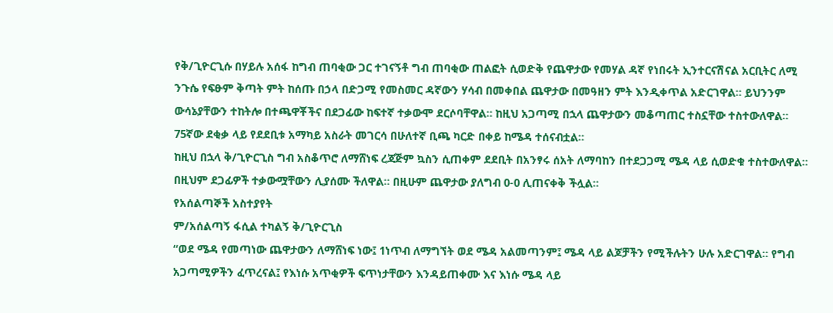የቅ/ጊዮርጊሱ በሃይሉ አሰፋ ከግብ ጠባቂው ጋር ተገናኝቶ ግብ ጠባቂው ጠልፎት ሲወድቅ የጨዋታው የመሃል ዳኛ የነበሩት ኢንተርናሽናል አርቢትር ለሚ ንጉሴ የፍፁም ቅጣት ምት ከሰጡ በኃላ በድጋሚ የመስመር ዳኛውን ሃሳብ በመቀበል ጨዋታው በመዓዘን ምት እንዲቀጥል አድርገዋል። ይህንንም ውሳኔያቸውን ተከትሎ በተጫዋቾችና በደጋፊው ከፍተኛ ተቃውሞ ደርሶባቸዋል። ከዚህ አጋጣሚ በኋላ ጨዋታውን መቆጣጠር ተስኗቸው ተስተውለዋል። 75ኛው ደቂቃ ላይ የደደቢቱ አማካይ አስራት መገርሳ በሁለተኛ ቢጫ ካርድ በቀይ ከሜዳ ተሰናብቷል።
ከዚህ በኋላ ቅ/ጊዮርጊስ ግብ አስቆጥሮ ለማሸነፍ ረጃጅም ኳስን ሲጠቀም ደደቢት በአንፃሩ ሰአት ለማባከን በተደጋጋሚ ሜዳ ላይ ሲወድቁ ተስተውለዋል። በዚህም ደጋፊዎች ተቃውሟቸውን ሊያሰሙ ችለዋል። በዚሁም ጨዋታው ያለግብ 0-0 ሊጠናቀቅ ችሏል።
የአሰልጣኞች አስተያየት
ም/አሰልጣኝ ፋሲል ተካልኝ ቅ/ጊዮርጊስ
“ወደ ሜዳ የመጣነው ጨዋታውን ለማሸነፍ ነው፤ 1ነጥብ ለማግኘት ወደ ሜዳ አልመጣንም፤ ሜዳ ላይ ልጆቻችን የሚችሉትን ሁሉ አድርገዋል። የግብ አጋጣሚዎችን ፈጥረናል፤ የእነሱ አጥቂዎች ፍጥነታቸውን እንዳይጠቀሙ እና እነሱ ሜዳ ላይ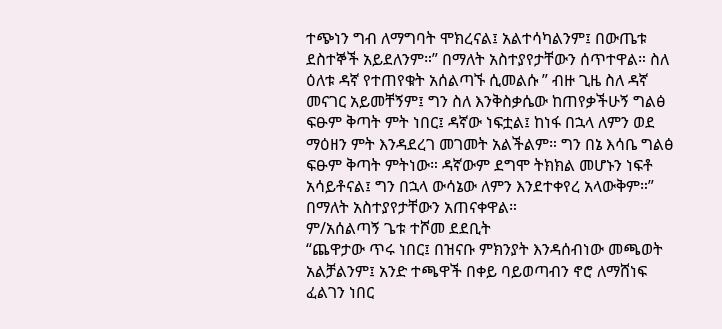ተጭነን ግብ ለማግባት ሞክረናል፤ አልተሳካልንም፤ በውጤቱ ደስተኞች አይደለንም።” በማለት አስተያየታቸውን ሰጥተዋል። ስለ ዕለቱ ዳኛ የተጠየቁት አሰልጣኙ ሲመልሱ ” ብዙ ጊዜ ስለ ዳኛ መናገር አይመቸኝም፤ ግን ስለ እንቅስቃሴው ከጠየቃችሁኝ ግልፅ ፍፁም ቅጣት ምት ነበር፤ ዳኛው ነፍቷል፤ ከነፋ በኋላ ለምን ወደ ማዕዘን ምት እንዳደረገ መገመት አልችልም። ግን በኔ እሳቤ ግልፅ ፍፁም ቅጣት ምትነው። ዳኛውም ደግሞ ትክክል መሆኑን ነፍቶ አሳይቶናል፤ ግን በኋላ ውሳኔው ለምን እንደተቀየረ አላውቅም።” በማለት አስተያየታቸውን አጠናቀዋል።
ም/አሰልጣኝ ጌቱ ተሾመ ደደቢት
“ጨዋታው ጥሩ ነበር፤ በዝናቡ ምክንያት እንዳሰብነው መጫወት አልቻልንም፤ አንድ ተጫዋች በቀይ ባይወጣብን ኖሮ ለማሸነፍ ፈልገን ነበር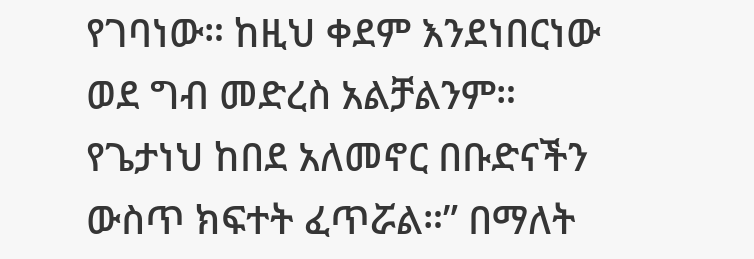የገባነው። ከዚህ ቀደም እንደነበርነው ወደ ግብ መድረስ አልቻልንም። የጌታነህ ከበደ አለመኖር በቡድናችን ውስጥ ክፍተት ፈጥሯል።” በማለት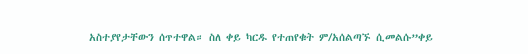አስተያየታቸውን ሰጥተዋል። ስለ ቀይ ካርዱ የተጠየቁት ም/አሰልጣኙ ሲመልሱ”ቀይ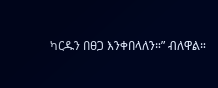ካርዱን በፀጋ እንቀበላለን።” ብለዋል።